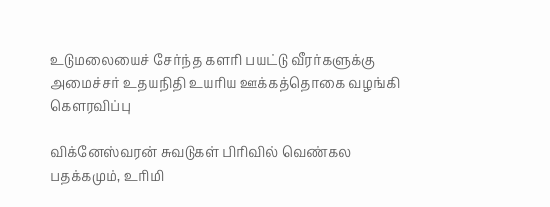உடுமலையைச் சேர்ந்த களரி பயட்டு வீரர்களுக்கு அமைச்சர் உதயநிதி உயரிய ஊக்கத்தொகை வழங்கி கௌரவிப்பு

விக்னேஸ்வரன் சுவடுகள் பிரிவில் வெண்கல பதக்கமும், உரிமி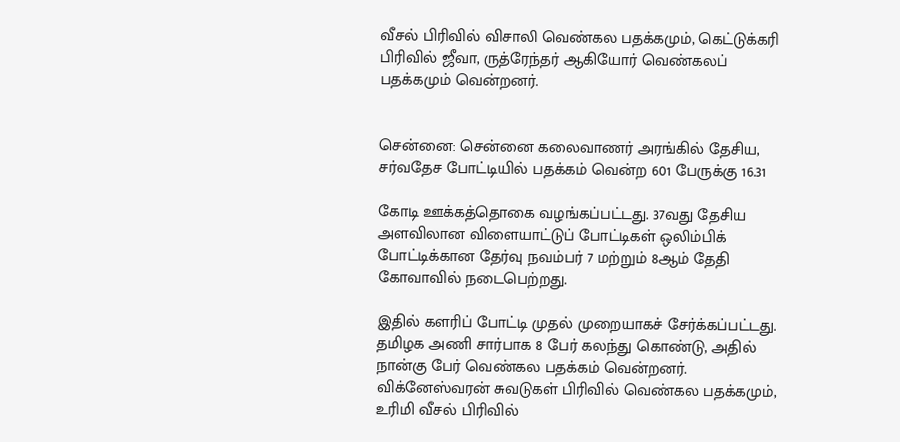வீசல் பிரிவில் விசாலி வெண்கல பதக்கமும், கெட்டுக்கரி பிரிவில் ஜீவா, ருத்ரேந்தர் ஆகியோர் வெண்கலப் பதக்கமும் வென்றனர்.


சென்னை: சென்னை கலைவாணர் அரங்கில் தேசிய, சர்வதேச போட்டியில் பதக்கம் வென்ற 601 பேருக்கு 16.31

கோடி ஊக்கத்தொகை வழங்கப்பட்டது. 37வது தேசிய அளவிலான விளையாட்டுப் போட்டிகள் ஒலிம்பிக் போட்டிக்கான தேர்வு நவம்பர் 7 மற்றும் 8ஆம் தேதி கோவாவில் நடைபெற்றது.

இதில் களரிப் போட்டி முதல் முறையாகச் சேர்க்கப்பட்டது. தமிழக அணி சார்பாக 8 பேர் கலந்து கொண்டு, அதில் நான்கு பேர் வெண்கல பதக்கம் வென்றனர். விக்னேஸ்வரன் சுவடுகள் பிரிவில் வெண்கல பதக்கமும், உரிமி வீசல் பிரிவில்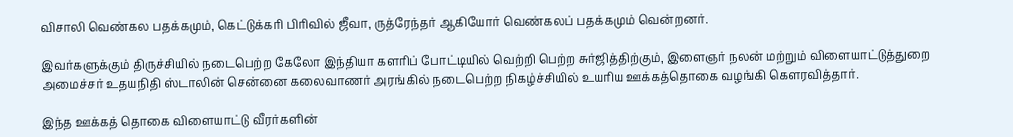விசாலி வெண்கல பதக்கமும், கெட்டுக்கரி பிரிவில் ஜீவா, ருத்ரேந்தர் ஆகியோர் வெண்கலப் பதக்கமும் வென்றனர்.

இவர்களுக்கும் திருச்சியில் நடைபெற்ற கேலோ இந்தியா களரிப் போட்டியில் வெற்றி பெற்ற சுர்ஜித்திற்கும், இளைஞர் நலன் மற்றும் விளையாட்டுத்துறை அமைச்சர் உதயநிதி ஸ்டாலின் சென்னை கலைவாணர் அரங்கில் நடைபெற்ற நிகழ்ச்சியில் உயரிய ஊக்கத்தொகை வழங்கி கௌரவித்தார்.

இந்த ஊக்கத் தொகை விளையாட்டு வீரர்களின்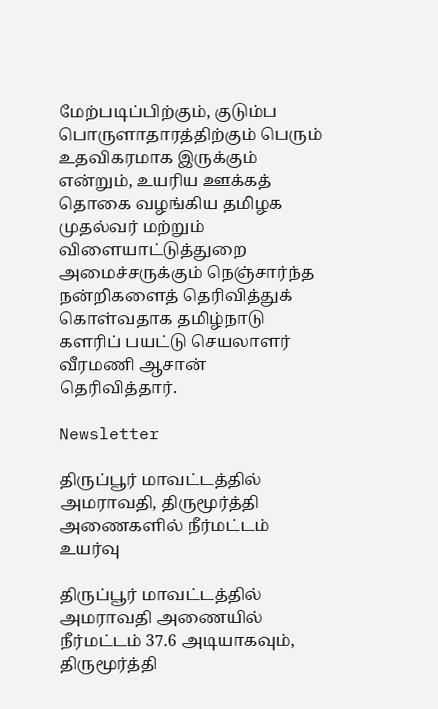மேற்படிப்பிற்கும், குடும்ப பொருளாதாரத்திற்கும் பெரும் உதவிகரமாக இருக்கும் என்றும், உயரிய ஊக்கத் தொகை வழங்கிய தமிழக முதல்வர் மற்றும் விளையாட்டுத்துறை அமைச்சருக்கும் நெஞ்சார்ந்த நன்றிகளைத் தெரிவித்துக் கொள்வதாக தமிழ்நாடு களரிப் பயட்டு செயலாளர் வீரமணி ஆசான் தெரிவித்தார்.

Newsletter

திருப்பூர் மாவட்டத்தில் அமராவதி, திருமூர்த்தி அணைகளில் நீர்மட்டம் உயர்வு

திருப்பூர் மாவட்டத்தில் அமராவதி அணையில் நீர்மட்டம் 37.6 அடியாகவும், திருமூர்த்தி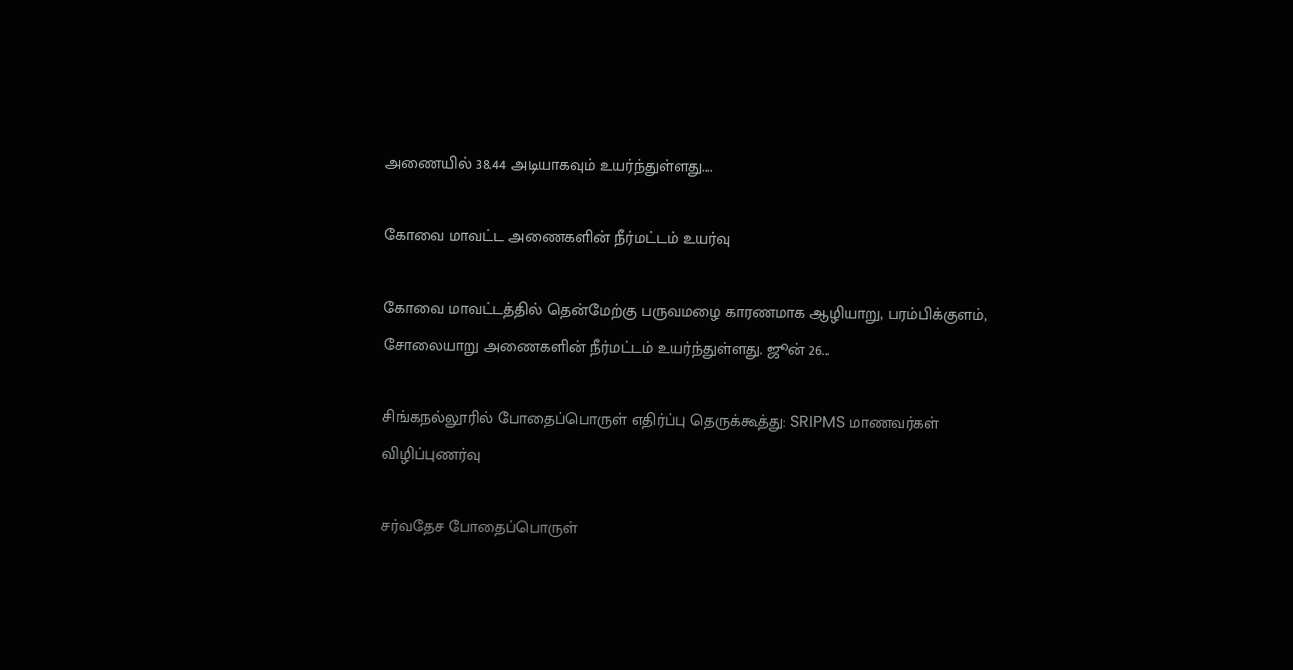அணையில் 38.44 அடியாகவும் உயர்ந்துள்ளது....

கோவை மாவட்ட அணைகளின் நீர்மட்டம் உயர்வு

கோவை மாவட்டத்தில் தென்மேற்கு பருவமழை காரணமாக ஆழியாறு, பரம்பிக்குளம், சோலையாறு அணைகளின் நீர்மட்டம் உயர்ந்துள்ளது. ஜூன் 26...

சிங்கநல்லூரில் போதைப்பொருள் எதிர்ப்பு தெருக்கூத்து: SRIPMS மாணவர்கள் விழிப்புணர்வு

சர்வதேச போதைப்பொருள்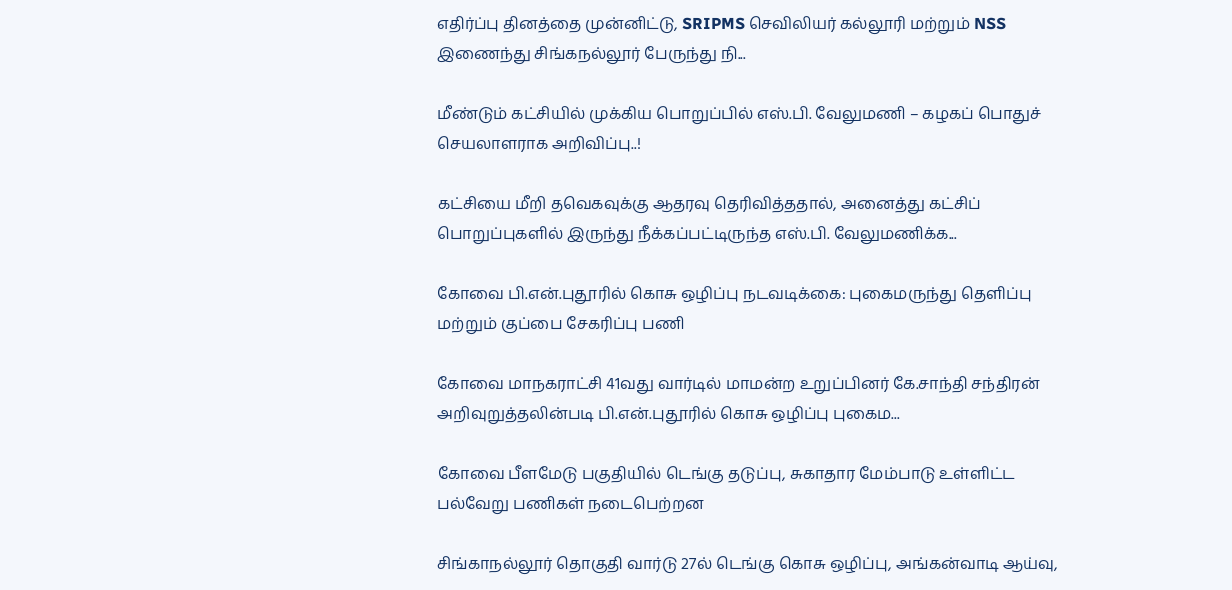எதிர்ப்பு தினத்தை முன்னிட்டு, SRIPMS செவிலியர் கல்லூரி மற்றும் NSS இணைந்து சிங்கநல்லூர் பேருந்து நி...

மீண்டும் கட்சியில் முக்கிய பொறுப்பில் எஸ்.பி. வேலுமணி – கழகப் பொதுச் செயலாளராக அறிவிப்பு..!

கட்சியை மீறி தவெகவுக்கு ஆதரவு தெரிவித்ததால், அனைத்து கட்சிப் பொறுப்புகளில் இருந்து நீக்கப்பட்டிருந்த எஸ்.பி. வேலுமணிக்க...

கோவை பி.என்.புதூரில் கொசு ஒழிப்பு நடவடிக்கை: புகைமருந்து தெளிப்பு மற்றும் குப்பை சேகரிப்பு பணி

கோவை மாநகராட்சி 41வது வார்டில் மாமன்ற உறுப்பினர் கே.சாந்தி சந்திரன் அறிவுறுத்தலின்படி பி.என்.புதூரில் கொசு ஒழிப்பு புகைம...

கோவை பீளமேடு பகுதியில் டெங்கு தடுப்பு, சுகாதார மேம்பாடு உள்ளிட்ட பல்வேறு பணிகள் நடைபெற்றன

சிங்காநல்லூர் தொகுதி வார்டு 27ல் டெங்கு கொசு ஒழிப்பு, அங்கன்வாடி ஆய்வு,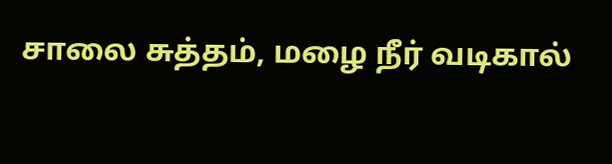சாலை சுத்தம், மழை நீர் வடிகால்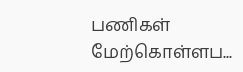பணிகள் மேற்கொள்ளப...